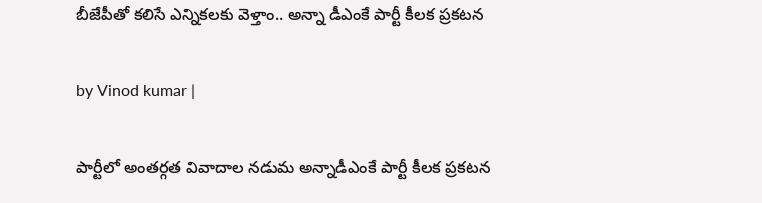బీజేపీతో కలిసే ఎన్నికలకు వెళ్తాం.. అన్నా డీఎంకే పార్టీ కీలక ప్రకటన

by Vinod kumar |

పార్టీలో అంతర్గత వివాదాల నడుమ అన్నాడీఎంకే పార్టీ కీలక ప్రకటన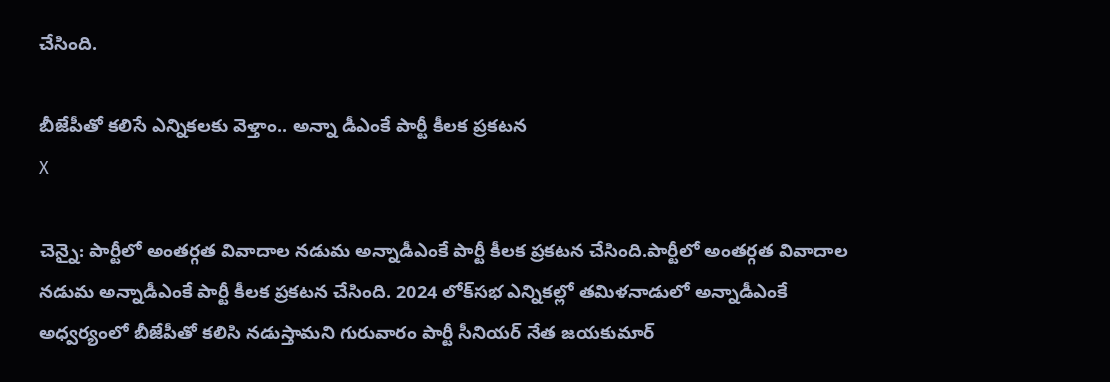చేసింది.

బీజేపీతో కలిసే ఎన్నికలకు వెళ్తాం.. అన్నా డీఎంకే పార్టీ కీలక ప్రకటన
X

చెన్నై: పార్టీలో అంతర్గత వివాదాల నడుమ అన్నాడీఎంకే పార్టీ కీలక ప్రకటన చేసింది.పార్టీలో అంతర్గత వివాదాల నడుమ అన్నాడీఎంకే పార్టీ కీలక ప్రకటన చేసింది. 2024 లోక్‌సభ ఎన్నికల్లో తమిళనాడులో అన్నాడీఎంకే అధ్వర్యంలో బీజేపీతో కలిసి నడుస్తామని గురువారం పార్టీ సీనియర్ నేత జయకుమార్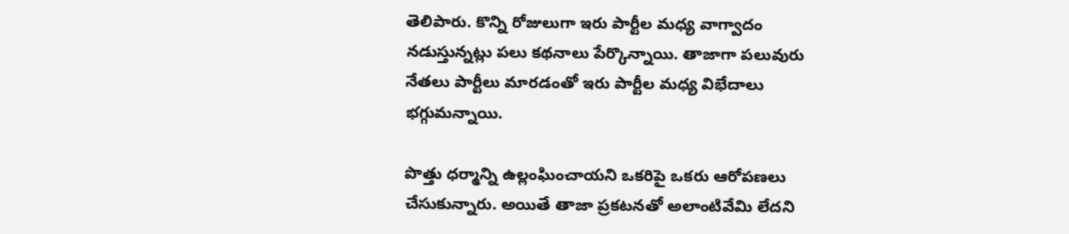తెలిపారు. కొన్ని రోజులుగా ఇరు పార్టీల మధ్య వాగ్వాదం నడుస్తున్నట్లు పలు కథనాలు పేర్కొన్నాయి. తాజాగా పలువురు నేతలు పార్టీలు మారడంతో ఇరు పార్టీల మధ్య విభేదాలు భగ్గుమన్నాయి.

పొత్తు ధర్మాన్ని ఉల్లంఘించాయని ఒకరిపై ఒకరు ఆరోపణలు చేసుకున్నారు. అయితే తాజా ప్రకటనతో అలాంటివేమి లేదని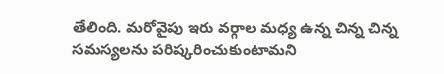తేలింది. మరోవైపు ఇరు వర్గాల మధ్య ఉన్న చిన్న చిన్న సమస్యలను పరిష్కరించుకుంటామని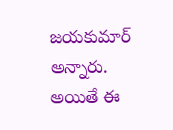జయకుమార్ అన్నారు. అయితే ఈ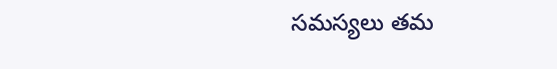సమస్యలు తమ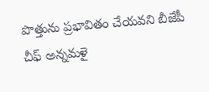పొత్తును ప్రభావితం చేయవని బీజేపీ చీఫ్ అన్నమళై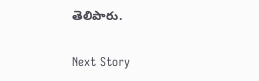తెలిపారు.

Next Story